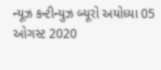ન્યૂઝ કન્ટીન્યુઝ બ્યૂરો અયોધ્યા 05 ઓગસ્ટ 2020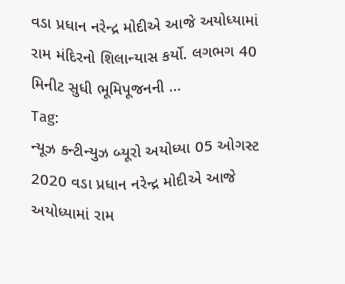વડા પ્રધાન નરેન્દ્ર મોદીએ આજે અયોધ્યામાં રામ મંદિરનો શિલાન્યાસ કર્યો. લગભગ 40 મિનીટ સુધી ભૂમિપૂજનની …
Tag:
ન્યૂઝ કન્ટીન્યુઝ બ્યૂરો અયોધ્યા 05 ઓગસ્ટ 2020 વડા પ્રધાન નરેન્દ્ર મોદીએ આજે અયોધ્યામાં રામ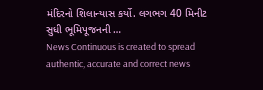મંદિરનો શિલાન્યાસ કર્યો. લગભગ 40 મિનીટ સુધી ભૂમિપૂજનની …
News Continuous is created to spread authentic, accurate and correct news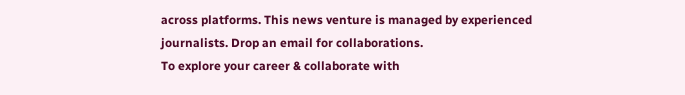across platforms. This news venture is managed by experienced journalists. Drop an email for collaborations.
To explore your career & collaborate with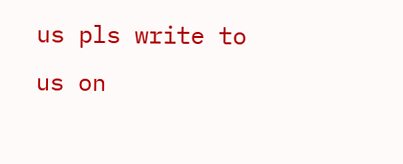us pls write to us on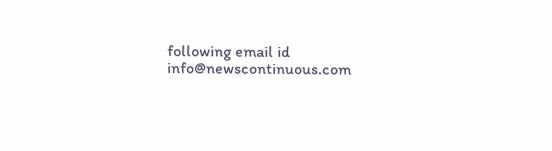following email id info@newscontinuous.com